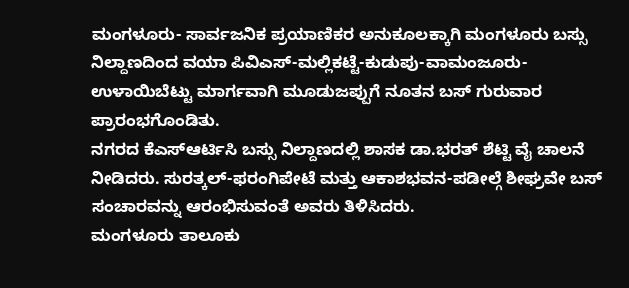ಮಂಗಳೂರು- ಸಾರ್ವಜನಿಕ ಪ್ರಯಾಣಿಕರ ಅನುಕೂಲಕ್ಕಾಗಿ ಮಂಗಳೂರು ಬಸ್ಸು ನಿಲ್ದಾಣದಿಂದ ವಯಾ ಪಿವಿಎಸ್-ಮಲ್ಲಿಕಟ್ಟೆ-ಕುಡುಪು-ವಾಮಂಜೂರು-ಉಳಾಯಿಬೆಟ್ಟು ಮಾರ್ಗವಾಗಿ ಮೂಡುಜಪ್ಪುಗೆ ನೂತನ ಬಸ್ ಗುರುವಾರ ಪ್ರಾರಂಭಗೊಂಡಿತು.
ನಗರದ ಕೆಎಸ್ಆರ್ಟಿಸಿ ಬಸ್ಸು ನಿಲ್ದಾಣದಲ್ಲಿ ಶಾಸಕ ಡಾ.ಭರತ್ ಶೆಟ್ಟಿ ವೈ ಚಾಲನೆ ನೀಡಿದರು. ಸುರತ್ಕಲ್-ಫರಂಗಿಪೇಟೆ ಮತ್ತು ಆಕಾಶಭವನ-ಪಡೀಲ್ಗೆ ಶೀಘ್ರವೇ ಬಸ್ ಸಂಚಾರವನ್ನು ಆರಂಭಿಸುವಂತೆ ಅವರು ತಿಳಿಸಿದರು.
ಮಂಗಳೂರು ತಾಲೂಕು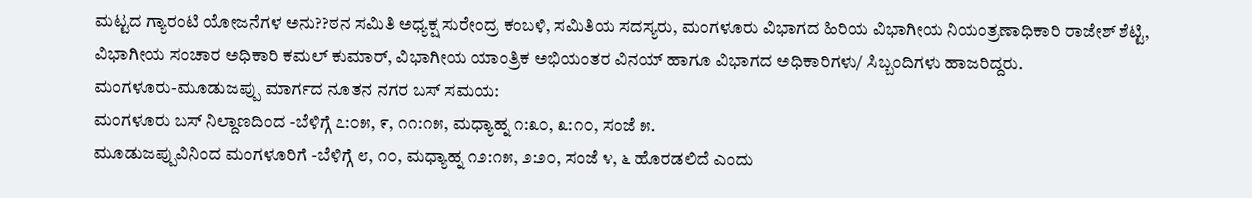ಮಟ್ಟದ ಗ್ಯಾರಂಟಿ ಯೋಜನೆಗಳ ಅನು??ಠನ ಸಮಿತಿ ಅಧ್ಯಕ್ಷ ಸುರೇಂದ್ರ ಕಂಬಳಿ, ಸಮಿತಿಯ ಸದಸ್ಯರು, ಮಂಗಳೂರು ವಿಭಾಗದ ಹಿರಿಯ ವಿಭಾಗೀಯ ನಿಯಂತ್ರಣಾಧಿಕಾರಿ ರಾಜೇಶ್ ಶೆಟ್ಟಿ, ವಿಭಾಗೀಯ ಸಂಚಾರ ಅಧಿಕಾರಿ ಕಮಲ್ ಕುಮಾರ್, ವಿಭಾಗೀಯ ಯಾಂತ್ರಿಕ ಅಭಿಯಂತರ ವಿನಯ್ ಹಾಗೂ ವಿಭಾಗದ ಅಧಿಕಾರಿಗಳು/ ಸಿಬ್ಬಂದಿಗಳು ಹಾಜರಿದ್ದರು.
ಮಂಗಳೂರು-ಮೂಡುಜಪ್ಪು ಮಾರ್ಗದ ನೂತನ ನಗರ ಬಸ್ ಸಮಯ:
ಮಂಗಳೂರು ಬಸ್ ನಿಲ್ದಾಣದಿಂದ -ಬೆಳಿಗ್ಗೆ ೭:೦೫, ೯, ೧೧:೧೫, ಮಧ್ಯಾಹ್ನ ೧:೩೦, ೩:೧೦, ಸಂಜೆ ೫.
ಮೂಡುಜಪ್ಪುವಿನಿಂದ ಮಂಗಳೂರಿಗೆ -ಬೆಳಿಗ್ಗೆ ೮, ೧೦, ಮಧ್ಯಾಹ್ನ ೧೨:೧೫, ೨:೨೦, ಸಂಜೆ ೪, ೬ ಹೊರಡಲಿದೆ ಎಂದು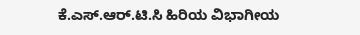ಕೆ.ಎಸ್.ಆರ್.ಟಿ.ಸಿ ಹಿರಿಯ ವಿಭಾಗೀಯ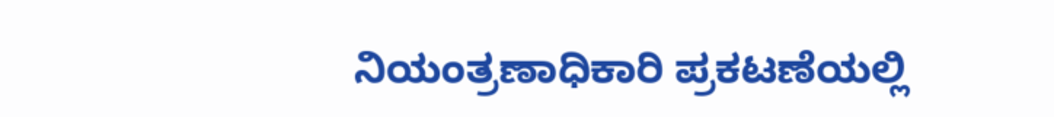ನಿಯಂತ್ರಣಾಧಿಕಾರಿ ಪ್ರಕಟಣೆಯಲ್ಲಿ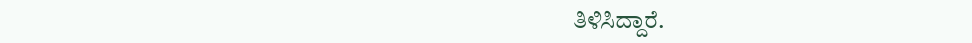ತಿಳಿಸಿದ್ದಾರೆ.